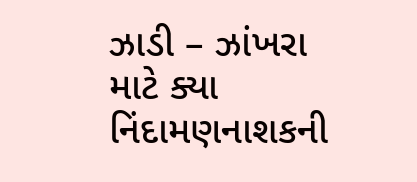ઝાડી – ઝાંખરા માટે ક્યા નિંદામણનાશકની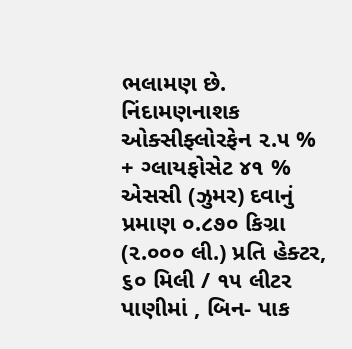ભલામણ છે.
નિંદામણનાશક ઓક્સીફ્લોરફેન ૨.૫ % + ગ્લાયફોસેટ ૪૧ % એસસી (ઝુમર) દવાનું પ્રમાણ ૦.૮૭૦ કિગ્રા (૨.૦૦૦ લી.) પ્રતિ હેક્ટર, ૬૦ મિલી / ૧૫ લીટર પાણીમાં , બિન- પાક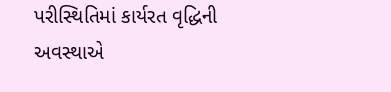પરીસ્થિતિમાં કાર્યરત વૃદ્ધિની અવસ્થાએ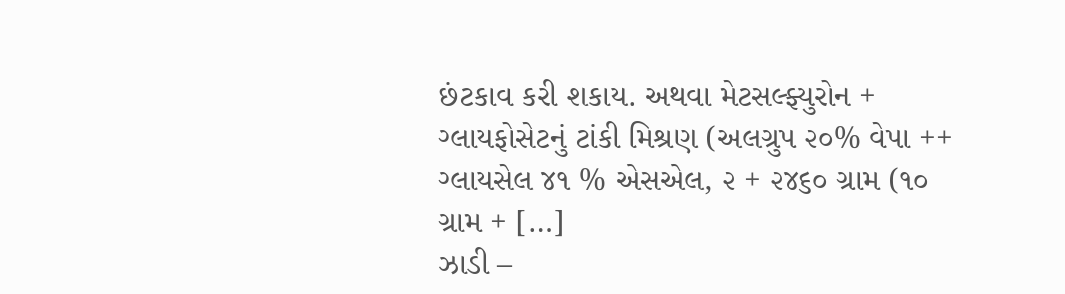છંટકાવ કરી શકાય. અથવા મેટસલ્ફ્યુરોન + ગ્લાયફોસેટનું ટાંકી મિશ્રણ (અલગ્રુપ ૨૦% વેપા ++ ગ્લાયસેલ ૪૧ % એસએલ, ૨ + ૨૪૬૦ ગ્રામ (૧૦ ગ્રામ + […]
ઝાડી –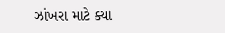ઝાંખરા માટે ક્યા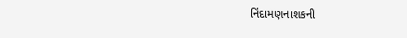નિંદામણનાશકની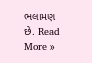ભલામણ છે. Read More »